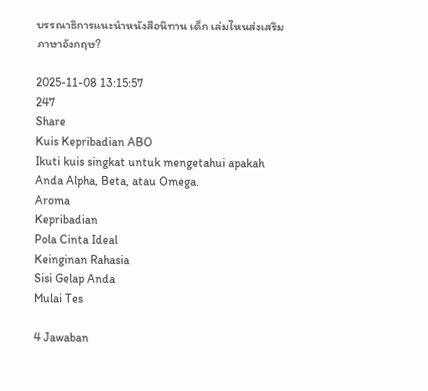บรรณาธิการแนะนำหนังสือนิทาน เด็ก เล่มไหนส่งเสริมภาษาอังกฤษ?

2025-11-08 13:15:57
247
Share
Kuis Kepribadian ABO
Ikuti kuis singkat untuk mengetahui apakah Anda Alpha, Beta, atau Omega.
Aroma
Kepribadian
Pola Cinta Ideal
Keinginan Rahasia
Sisi Gelap Anda
Mulai Tes

4 Jawaban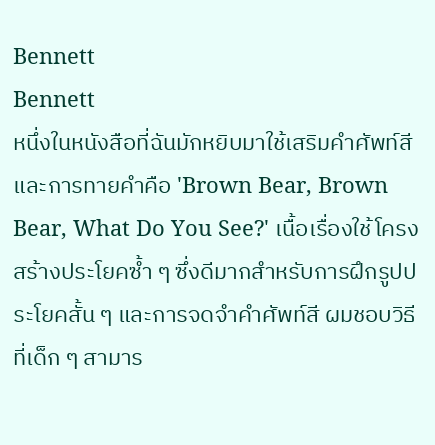Bennett
Bennett
หนึ่งในหนังสือที่ฉันมักหยิบมาใช้เสริมคำศัพท์สีและการทายคำคือ 'Brown Bear, Brown Bear, What Do You See?' เนื้อเรื่องใช้โครงสร้างประโยคซ้ำ ๆ ซึ่งดีมากสำหรับการฝึกรูปประโยคสั้น ๆ และการจดจำคำศัพท์สี ผมชอบวิธีที่เด็ก ๆ สามาร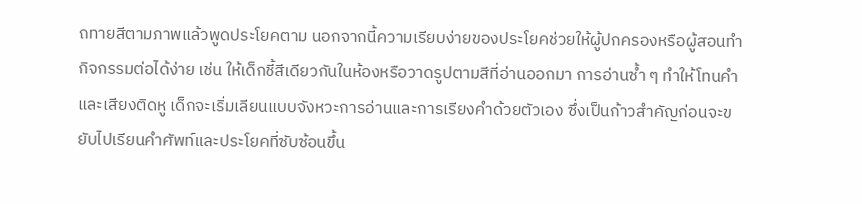ถทายสีตามภาพแล้วพูดประโยคตาม นอกจากนี้ความเรียบง่ายของประโยคช่วยให้ผู้ปกครองหรือผู้สอนทำกิจกรรมต่อได้ง่าย เช่น ให้เด็กชี้สีเดียวกันในห้องหรือวาดรูปตามสีที่อ่านออกมา การอ่านซ้ำ ๆ ทำให้โทนคำและเสียงติดหู เด็กจะเริ่มเลียนแบบจังหวะการอ่านและการเรียงคำด้วยตัวเอง ซึ่งเป็นก้าวสำคัญก่อนจะขยับไปเรียนคำศัพท์และประโยคที่ซับซ้อนขึ้น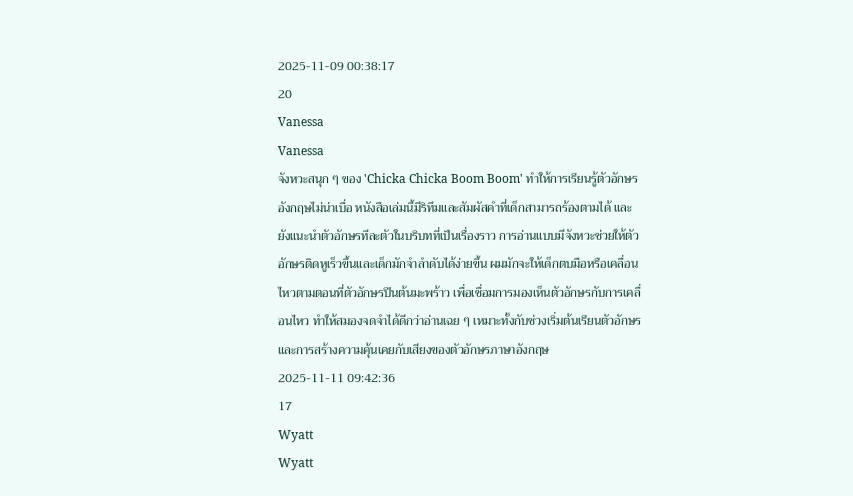2025-11-09 00:38:17
20
Vanessa
Vanessa
จังหวะสนุก ๆ ของ 'Chicka Chicka Boom Boom' ทำให้การเรียนรู้ตัวอักษรอังกฤษไม่น่าเบื่อ หนังสือเล่มนี้มีริทึมและสัมผัสคำที่เด็กสามารถร้องตามได้ และยังแนะนำตัวอักษรทีละตัวในบริบทที่เป็นเรื่องราว การอ่านแบบมีจังหวะช่วยให้ตัวอักษรติดหูเร็วขึ้นและเด็กมักจำลำดับได้ง่ายขึ้น ผมมักจะให้เด็กตบมือหรือเคลื่อนไหวตามตอนที่ตัวอักษรปีนต้นมะพร้าว เพื่อเชื่อมการมองเห็นตัวอักษรกับการเคลื่อนไหว ทำให้สมองจดจำได้ดีกว่าอ่านเฉย ๆ เหมาะทั้งกับช่วงเริ่มต้นเรียนตัวอักษรและการสร้างความคุ้นเคยกับเสียงของตัวอักษรภาษาอังกฤษ
2025-11-11 09:42:36
17
Wyatt
Wyatt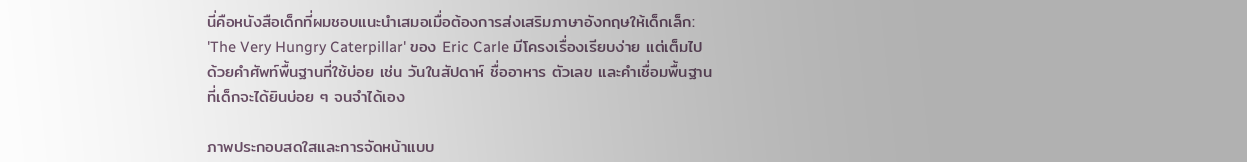นี่คือหนังสือเด็กที่ผมชอบแนะนำเสมอเมื่อต้องการส่งเสริมภาษาอังกฤษให้เด็กเล็ก: 'The Very Hungry Caterpillar' ของ Eric Carle มีโครงเรื่องเรียบง่าย แต่เต็มไปด้วยคำศัพท์พื้นฐานที่ใช้บ่อย เช่น วันในสัปดาห์ ชื่ออาหาร ตัวเลข และคำเชื่อมพื้นฐานที่เด็กจะได้ยินบ่อย ๆ จนจำได้เอง

ภาพประกอบสดใสและการจัดหน้าแบบ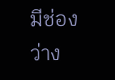มีช่องว่าง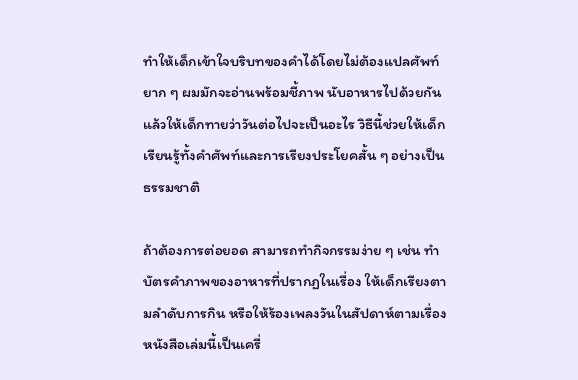ทำให้เด็กเข้าใจบริบทของคำได้โดยไม่ต้องแปลศัพท์ยาก ๆ ผมมักจะอ่านพร้อมชี้ภาพ นับอาหารไปด้วยกัน แล้วให้เด็กทายว่าวันต่อไปจะเป็นอะไร วิธีนี้ช่วยให้เด็กเรียนรู้ทั้งคำศัพท์และการเรียงประโยคสั้น ๆ อย่างเป็นธรรมชาติ

ถ้าต้องการต่อยอด สามารถทำกิจกรรมง่าย ๆ เช่น ทำบัตรคำภาพของอาหารที่ปรากฏในเรื่อง ให้เด็กเรียงตามลำดับการกิน หรือให้ร้องเพลงวันในสัปดาห์ตามเรื่อง หนังสือเล่มนี้เป็นเครื่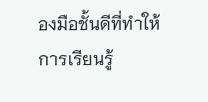องมือชั้นดีที่ทำให้การเรียนรู้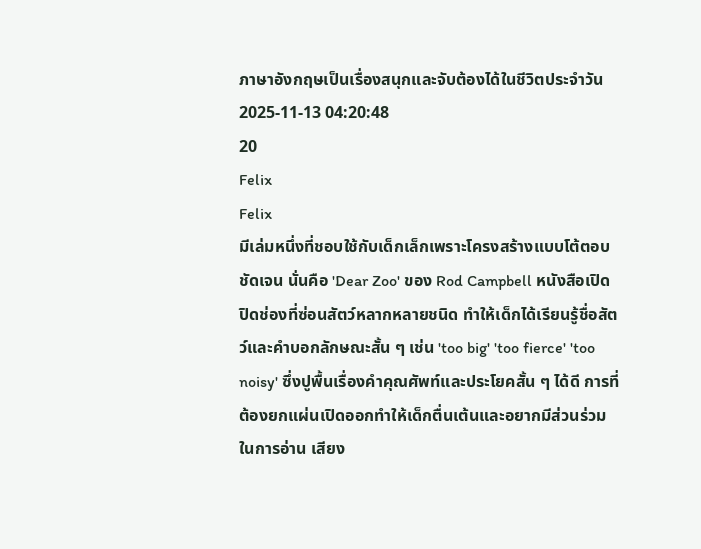ภาษาอังกฤษเป็นเรื่องสนุกและจับต้องได้ในชีวิตประจำวัน
2025-11-13 04:20:48
20
Felix
Felix
มีเล่มหนึ่งที่ชอบใช้กับเด็กเล็กเพราะโครงสร้างแบบโต้ตอบชัดเจน นั่นคือ 'Dear Zoo' ของ Rod Campbell หนังสือเปิดปิดช่องที่ซ่อนสัตว์หลากหลายชนิด ทำให้เด็กได้เรียนรู้ชื่อสัตว์และคำบอกลักษณะสั้น ๆ เช่น 'too big' 'too fierce' 'too noisy' ซึ่งปูพื้นเรื่องคำคุณศัพท์และประโยคสั้น ๆ ได้ดี การที่ต้องยกแผ่นเปิดออกทำให้เด็กตื่นเต้นและอยากมีส่วนร่วมในการอ่าน เสียง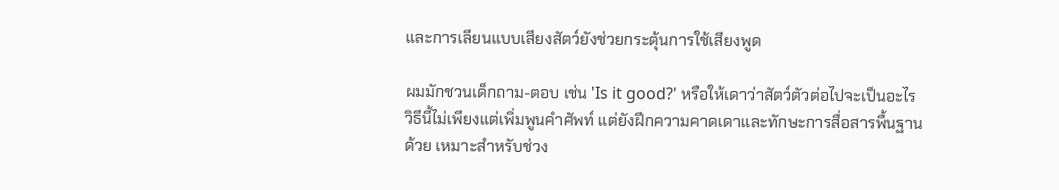และการเลียนแบบเสียงสัตว์ยังช่วยกระตุ้นการใช้เสียงพูด

ผมมักชวนเด็กถาม-ตอบ เช่น 'Is it good?' หรือให้เดาว่าสัตว์ตัวต่อไปจะเป็นอะไร วิธีนี้ไม่เพียงแต่เพิ่มพูนคำศัพท์ แต่ยังฝึกความคาดเดาและทักษะการสื่อสารพื้นฐานด้วย เหมาะสำหรับช่วง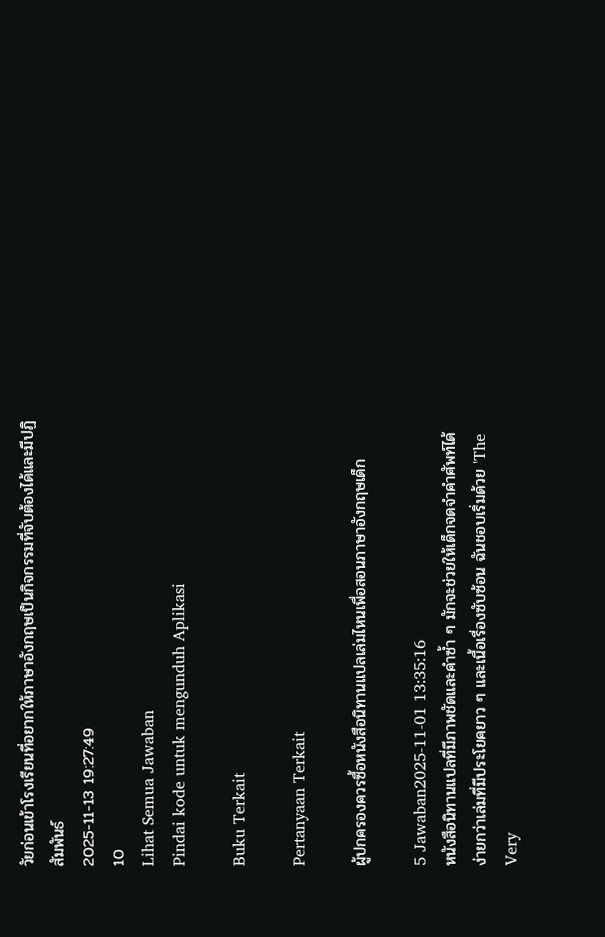วัยก่อนเข้าโรงเรียนที่อยากให้ภาษาอังกฤษเป็นกิจกรรมที่จับต้องได้และมีปฏิสัมพันธ์
2025-11-13 19:27:49
10
Lihat Semua Jawaban
Pindai kode untuk mengunduh Aplikasi

Buku Terkait

Pertanyaan Terkait

ผู้ปกครองควรซื้อหนังสือนิทานแปลเล่มไหนเพื่อสอนภาษาอังกฤษเด็ก

5 Jawaban2025-11-01 13:35:16
หนังสือนิทานแปลที่มีภาพชัดและคำซ้ำ ๆ มักจะช่วยให้เด็กจดจำคำศัพท์ได้ง่ายกว่าเล่มที่มีประโยคยาว ๆ และเนื้อเรื่องซับซ้อน ฉันชอบเริ่มด้วย 'The Very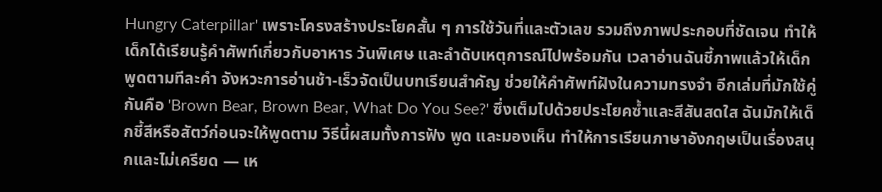Hungry Caterpillar' เพราะโครงสร้างประโยคสั้น ๆ การใช้วันที่และตัวเลข รวมถึงภาพประกอบที่ชัดเจน ทำให้เด็กได้เรียนรู้คำศัพท์เกี่ยวกับอาหาร วันพิเศษ และลำดับเหตุการณ์ไปพร้อมกัน เวลาอ่านฉันชี้ภาพแล้วให้เด็กพูดตามทีละคำ จังหวะการอ่านช้า-เร็วจัดเป็นบทเรียนสำคัญ ช่วยให้คำศัพท์ฝังในความทรงจำ อีกเล่มที่มักใช้คู่กันคือ 'Brown Bear, Brown Bear, What Do You See?' ซึ่งเต็มไปด้วยประโยคซ้ำและสีสันสดใส ฉันมักให้เด็กชี้สีหรือสัตว์ก่อนจะให้พูดตาม วิธีนี้ผสมทั้งการฟัง พูด และมองเห็น ทำให้การเรียนภาษาอังกฤษเป็นเรื่องสนุกและไม่เครียด — เห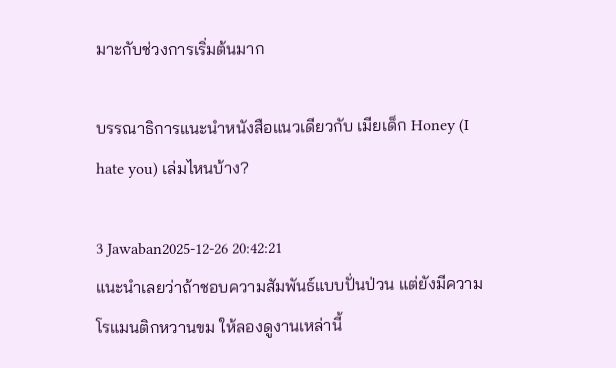มาะกับช่วงการเริ่มต้นมาก

บรรณาธิการแนะนำหนังสือแนวเดียวกับ เมียเด็ก Honey (I hate you) เล่มไหนบ้าง?

3 Jawaban2025-12-26 20:42:21
แนะนำเลยว่าถ้าชอบความสัมพันธ์แบบปั่นป่วน แต่ยังมีความโรแมนติกหวานขม ให้ลองดูงานเหล่านี้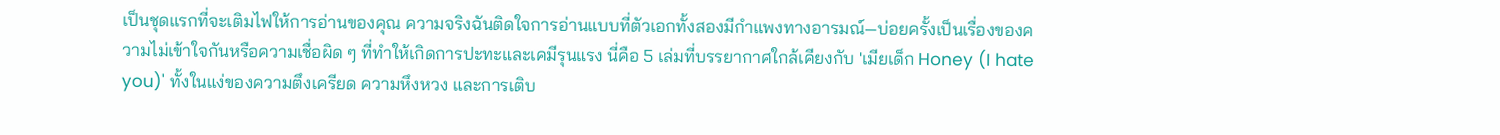เป็นชุดแรกที่จะเติมไฟให้การอ่านของคุณ ความจริงฉันติดใจการอ่านแบบที่ตัวเอกทั้งสองมีกำแพงทางอารมณ์—บ่อยครั้งเป็นเรื่องของความไม่เข้าใจกันหรือความเชื่อผิด ๆ ที่ทำให้เกิดการปะทะและเคมีรุนแรง นี่คือ 5 เล่มที่บรรยากาศใกล้เคียงกับ 'เมียเด็ก Honey (I hate you)' ทั้งในแง่ของความตึงเครียด ความหึงหวง และการเติบ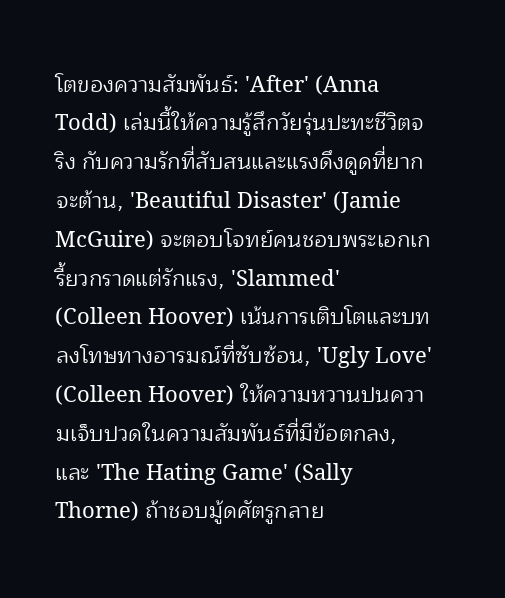โตของความสัมพันธ์: 'After' (Anna Todd) เล่มนี้ให้ความรู้สึกวัยรุ่นปะทะชีวิตจริง กับความรักที่สับสนและแรงดึงดูดที่ยากจะต้าน, 'Beautiful Disaster' (Jamie McGuire) จะตอบโจทย์คนชอบพระเอกเกรี้ยวกราดแต่รักแรง, 'Slammed' (Colleen Hoover) เน้นการเติบโตและบทลงโทษทางอารมณ์ที่ซับซ้อน, 'Ugly Love' (Colleen Hoover) ให้ความหวานปนความเจ็บปวดในความสัมพันธ์ที่มีข้อตกลง, และ 'The Hating Game' (Sally Thorne) ถ้าชอบมู้ดศัตรูกลาย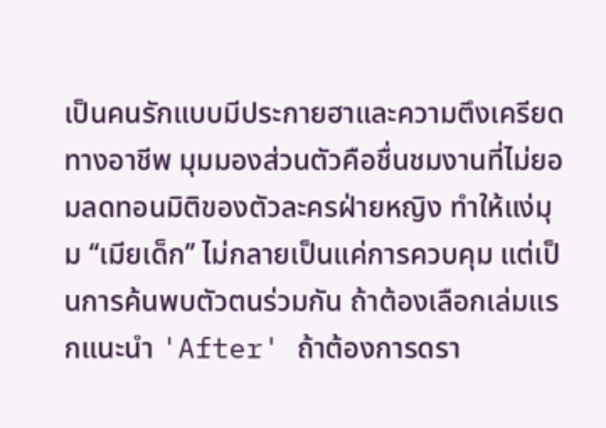เป็นคนรักแบบมีประกายฮาและความตึงเครียดทางอาชีพ มุมมองส่วนตัวคือชื่นชมงานที่ไม่ยอมลดทอนมิติของตัวละครฝ่ายหญิง ทำให้แง่มุม ‘‘เมียเด็ก’’ ไม่กลายเป็นแค่การควบคุม แต่เป็นการค้นพบตัวตนร่วมกัน ถ้าต้องเลือกเล่มแรกแนะนำ 'After' ถ้าต้องการดรา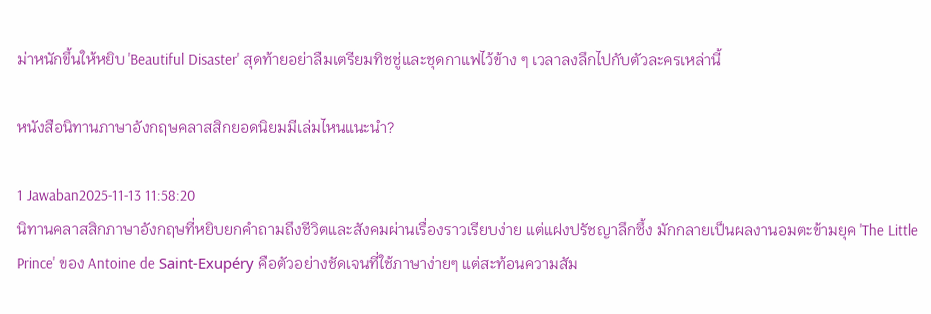ม่าหนักขึ้นให้หยิบ 'Beautiful Disaster' สุดท้ายอย่าลืมเตรียมทิชชู่และชุดกาแฟไว้ข้าง ๆ เวลาลงลึกไปกับตัวละครเหล่านี้

หนังสือนิทานภาษาอังกฤษคลาสสิกยอดนิยมมีเล่มไหนแนะนำ?

1 Jawaban2025-11-13 11:58:20
นิทานคลาสสิกภาษาอังกฤษที่หยิบยกคำถามถึงชีวิตและสังคมผ่านเรื่องราวเรียบง่าย แต่แฝงปรัชญาลึกซึ้ง มักกลายเป็นผลงานอมตะข้ามยุค 'The Little Prince' ของ Antoine de Saint-Exupéry คือตัวอย่างชัดเจนที่ใช้ภาษาง่ายๆ แต่สะท้อนความสัม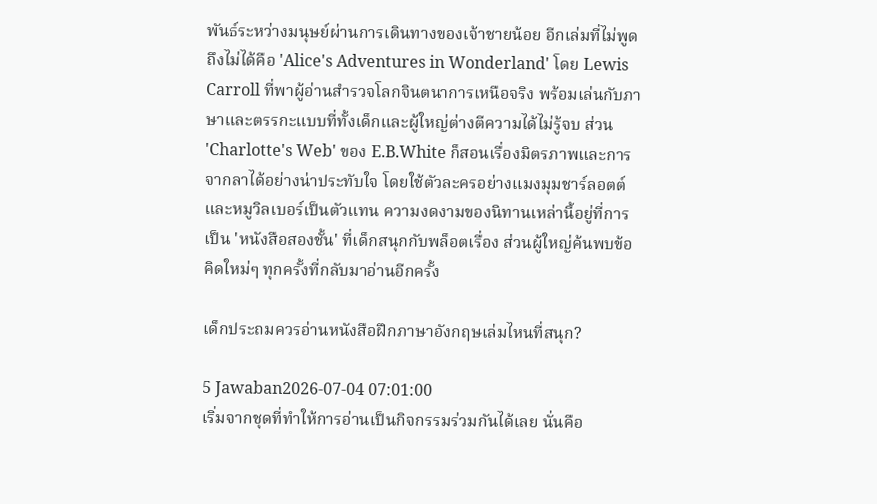พันธ์ระหว่างมนุษย์ผ่านการเดินทางของเจ้าชายน้อย อีกเล่มที่ไม่พูดถึงไม่ได้คือ 'Alice's Adventures in Wonderland' โดย Lewis Carroll ที่พาผู้อ่านสำรวจโลกจินตนาการเหนือจริง พร้อมเล่นกับภาษาและตรรกะแบบที่ทั้งเด็กและผู้ใหญ่ต่างตีความได้ไม่รู้จบ ส่วน 'Charlotte's Web' ของ E.B.White ก็สอนเรื่องมิตรภาพและการจากลาได้อย่างน่าประทับใจ โดยใช้ตัวละครอย่างแมงมุมชาร์ลอตต์และหมูวิลเบอร์เป็นตัวแทน ความงดงามของนิทานเหล่านี้อยู่ที่การเป็น 'หนังสือสองชั้น' ที่เด็กสนุกกับพล็อตเรื่อง ส่วนผู้ใหญ่ค้นพบข้อคิดใหม่ๆ ทุกครั้งที่กลับมาอ่านอีกครั้ง

เด็กประถมควรอ่านหนังสือฝึกภาษาอังกฤษเล่มไหนที่สนุก?

5 Jawaban2026-07-04 07:01:00
เริ่มจากชุดที่ทำให้การอ่านเป็นกิจกรรมร่วมกันได้เลย นั่นคือ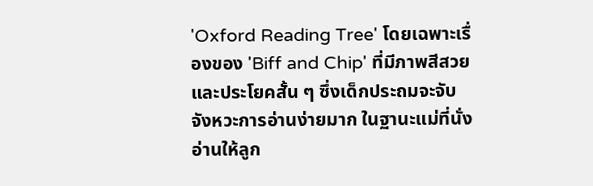'Oxford Reading Tree' โดยเฉพาะเรื่องของ 'Biff and Chip' ที่มีภาพสีสวยและประโยคสั้น ๆ ซึ่งเด็กประถมจะจับจังหวะการอ่านง่ายมาก ในฐานะแม่ที่นั่งอ่านให้ลูก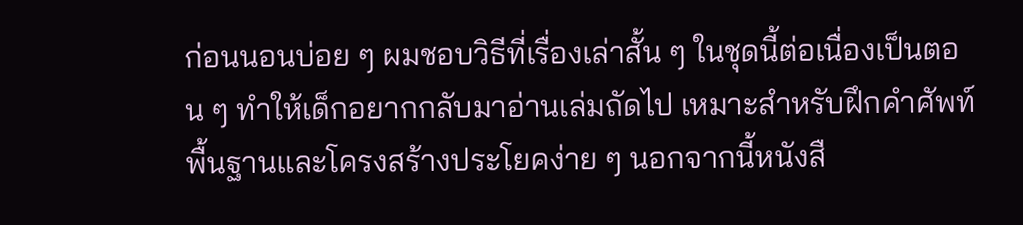ก่อนนอนบ่อย ๆ ผมชอบวิธีที่เรื่องเล่าสั้น ๆ ในชุดนี้ต่อเนื่องเป็นตอน ๆ ทำให้เด็กอยากกลับมาอ่านเล่มถัดไป เหมาะสำหรับฝึกคำศัพท์พื้นฐานและโครงสร้างประโยคง่าย ๆ นอกจากนี้หนังสื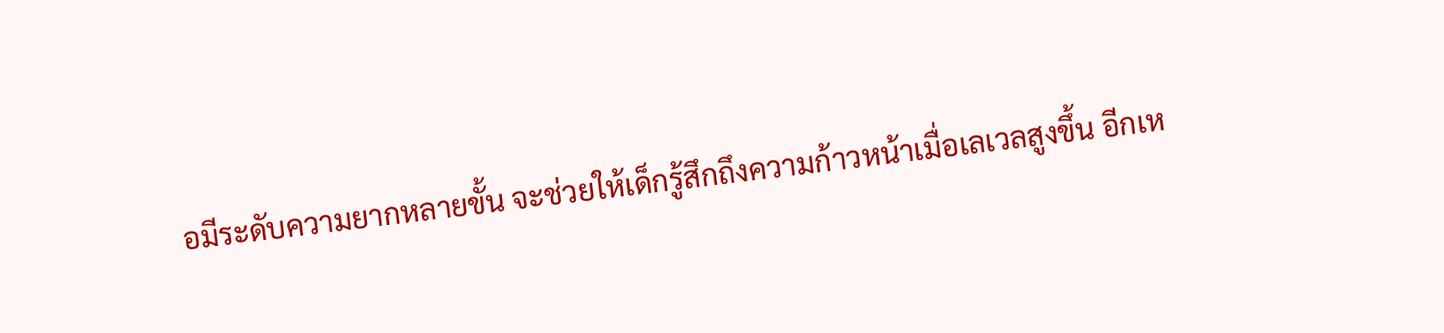อมีระดับความยากหลายขั้น จะช่วยให้เด็กรู้สึกถึงความก้าวหน้าเมื่อเลเวลสูงขึ้น อีกเห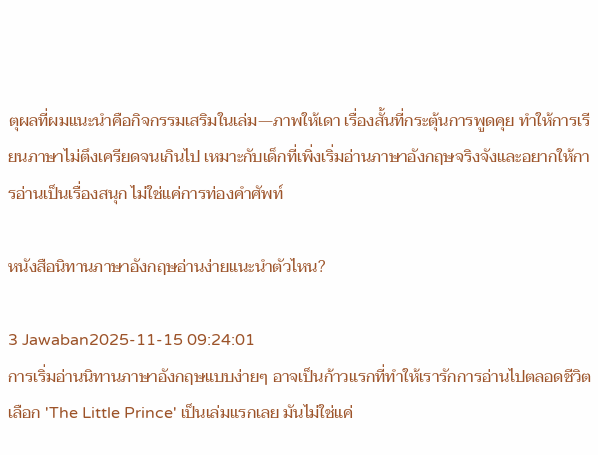ตุผลที่ผมแนะนำคือกิจกรรมเสริมในเล่ม—ภาพให้เดา เรื่องสั้นที่กระตุ้นการพูดคุย ทำให้การเรียนภาษาไม่ตึงเครียดจนเกินไป เหมาะกับเด็กที่เพิ่งเริ่มอ่านภาษาอังกฤษจริงจังและอยากให้การอ่านเป็นเรื่องสนุก ไม่ใช่แค่การท่องคำศัพท์

หนังสือนิทานภาษาอังกฤษอ่านง่ายแนะนำตัวไหน?

3 Jawaban2025-11-15 09:24:01
การเริ่มอ่านนิทานภาษาอังกฤษแบบง่ายๆ อาจเป็นก้าวแรกที่ทำให้เรารักการอ่านไปตลอดชีวิต เลือก 'The Little Prince' เป็นเล่มแรกเลย มันไม่ใช่แค่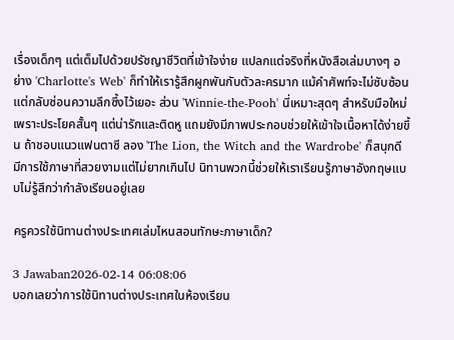เรื่องเด็กๆ แต่เต็มไปด้วยปรัชญาชีวิตที่เข้าใจง่าย แปลกแต่จริงที่หนังสือเล่มบางๆ อย่าง 'Charlotte's Web' ก็ทำให้เรารู้สึกผูกพันกับตัวละครมาก แม้คำศัพท์จะไม่ซับซ้อน แต่กลับซ่อนความลึกซึ้งไว้เยอะ ส่วน 'Winnie-the-Pooh' นี่เหมาะสุดๆ สำหรับมือใหม่ เพราะประโยคสั้นๆ แต่น่ารักและติดหู แถมยังมีภาพประกอบช่วยให้เข้าใจเนื้อหาได้ง่ายขึ้น ถ้าชอบแนวแฟนตาซี ลอง 'The Lion, the Witch and the Wardrobe' ก็สนุกดี มีการใช้ภาษาที่สวยงามแต่ไม่ยากเกินไป นิทานพวกนี้ช่วยให้เราเรียนรู้ภาษาอังกฤษแบบไม่รู้สึกว่ากำลังเรียนอยู่เลย

ครูควรใช้นิทานต่างประเทศเล่มไหนสอนทักษะภาษาเด็ก?

3 Jawaban2026-02-14 06:08:06
บอกเลยว่าการใช้นิทานต่างประเทศในห้องเรียน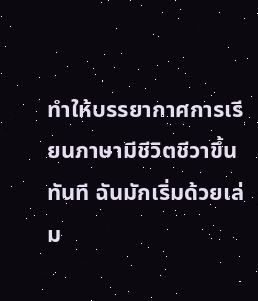ทำให้บรรยากาศการเรียนภาษามีชีวิตชีวาขึ้นทันที ฉันมักเริ่มด้วยเล่ม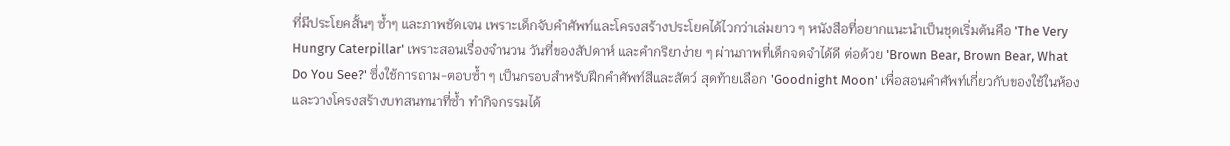ที่มีประโยคสั้นๆ ซ้ำๆ และภาพชัดเจน เพราะเด็กจับคำศัพท์และโครงสร้างประโยคได้ไวกว่าเล่มยาว ๆ หนังสือที่อยากแนะนำเป็นชุดเริ่มต้นคือ 'The Very Hungry Caterpillar' เพราะสอนเรื่องจำนวน วันที่ของสัปดาห์ และคำกริยาง่าย ๆ ผ่านภาพที่เด็กจดจำได้ดี ต่อด้วย 'Brown Bear, Brown Bear, What Do You See?' ซึ่งใช้การถาม-ตอบซ้ำ ๆ เป็นกรอบสำหรับฝึกคำศัพท์สีและสัตว์ สุดท้ายเลือก 'Goodnight Moon' เพื่อสอนคำศัพท์เกี่ยวกับของใช้ในห้องและวางโครงสร้างบทสนทนาที่ซ้ำ ทำกิจกรรมได้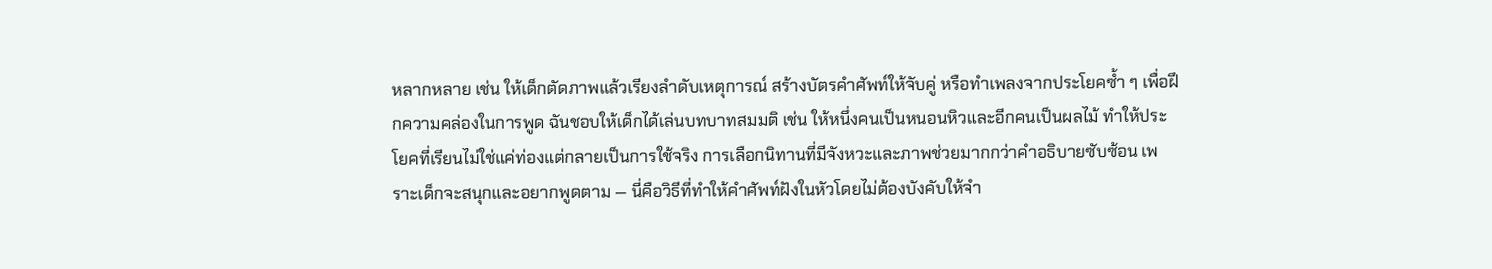หลากหลาย เช่น ให้เด็กตัดภาพแล้วเรียงลำดับเหตุการณ์ สร้างบัตรคำศัพท์ให้จับคู่ หรือทำเพลงจากประโยคซ้ำ ๆ เพื่อฝึกความคล่องในการพูด ฉันชอบให้เด็กได้เล่นบทบาทสมมติ เช่น ให้หนึ่งคนเป็นหนอนหิวและอีกคนเป็นผลไม้ ทำให้ประโยคที่เรียนไม่ใช่แค่ท่องแต่กลายเป็นการใช้จริง การเลือกนิทานที่มีจังหวะและภาพช่วยมากกว่าคำอธิบายซับซ้อน เพราะเด็กจะสนุกและอยากพูดตาม — นี่คือวิธีที่ทำให้คำศัพท์ฝังในหัวโดยไม่ต้องบังคับให้จำ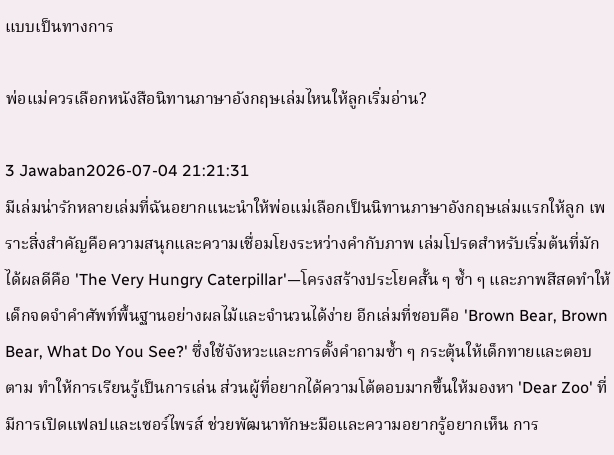แบบเป็นทางการ

พ่อแม่ควรเลือกหนังสือนิทานภาษาอังกฤษเล่มไหนให้ลูกเริ่มอ่าน?

3 Jawaban2026-07-04 21:21:31
มีเล่มน่ารักหลายเล่มที่ฉันอยากแนะนำให้พ่อแม่เลือกเป็นนิทานภาษาอังกฤษเล่มแรกให้ลูก เพราะสิ่งสำคัญคือความสนุกและความเชื่อมโยงระหว่างคำกับภาพ เล่มโปรดสำหรับเริ่มต้นที่มักได้ผลดีคือ 'The Very Hungry Caterpillar'—โครงสร้างประโยคสั้น ๆ ซ้ำ ๆ และภาพสีสดทำให้เด็กจดจำคำศัพท์พื้นฐานอย่างผลไม้และจำนวนได้ง่าย อีกเล่มที่ชอบคือ 'Brown Bear, Brown Bear, What Do You See?' ซึ่งใช้จังหวะและการตั้งคำถามซ้ำ ๆ กระตุ้นให้เด็กทายและตอบตาม ทำให้การเรียนรู้เป็นการเล่น ส่วนผู้ที่อยากได้ความโต้ตอบมากขึ้นให้มองหา 'Dear Zoo' ที่มีการเปิดแฟลปและเซอร์ไพรส์ ช่วยพัฒนาทักษะมือและความอยากรู้อยากเห็น การ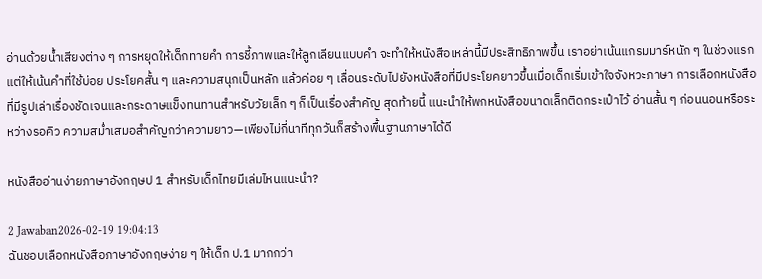อ่านด้วยน้ำเสียงต่าง ๆ การหยุดให้เด็กทายคำ การชี้ภาพและให้ลูกเลียนแบบคำ จะทำให้หนังสือเหล่านี้มีประสิทธิภาพขึ้น เราอย่าเน้นแกรมมาร์หนัก ๆ ในช่วงแรก แต่ให้เน้นคำที่ใช้บ่อย ประโยคสั้น ๆ และความสนุกเป็นหลัก แล้วค่อย ๆ เลื่อนระดับไปยังหนังสือที่มีประโยคยาวขึ้นเมื่อเด็กเริ่มเข้าใจจังหวะภาษา การเลือกหนังสือที่มีรูปเล่าเรื่องชัดเจนและกระดาษแข็งทนทานสำหรับวัยเล็ก ๆ ก็เป็นเรื่องสำคัญ สุดท้ายนี้ แนะนำให้พกหนังสือขนาดเล็กติดกระเป๋าไว้ อ่านสั้น ๆ ก่อนนอนหรือระหว่างรอคิว ความสม่ำเสมอสำคัญกว่าความยาว—เพียงไม่กี่นาทีทุกวันก็สร้างพื้นฐานภาษาได้ดี

หนังสืออ่านง่ายภาษาอังกฤษป 1 สำหรับเด็กไทยมีเล่มไหนแนะนำ?

2 Jawaban2026-02-19 19:04:13
ฉันชอบเลือกหนังสือภาษาอังกฤษง่าย ๆ ให้เด็ก ป.1 มากกว่า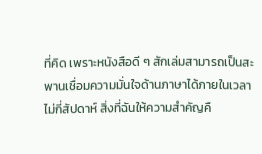ที่คิด เพราะหนังสือดี ๆ สักเล่มสามารถเป็นสะพานเชื่อมความมั่นใจด้านภาษาได้ภายในเวลาไม่กี่สัปดาห์ สิ่งที่ฉันให้ความสำคัญคื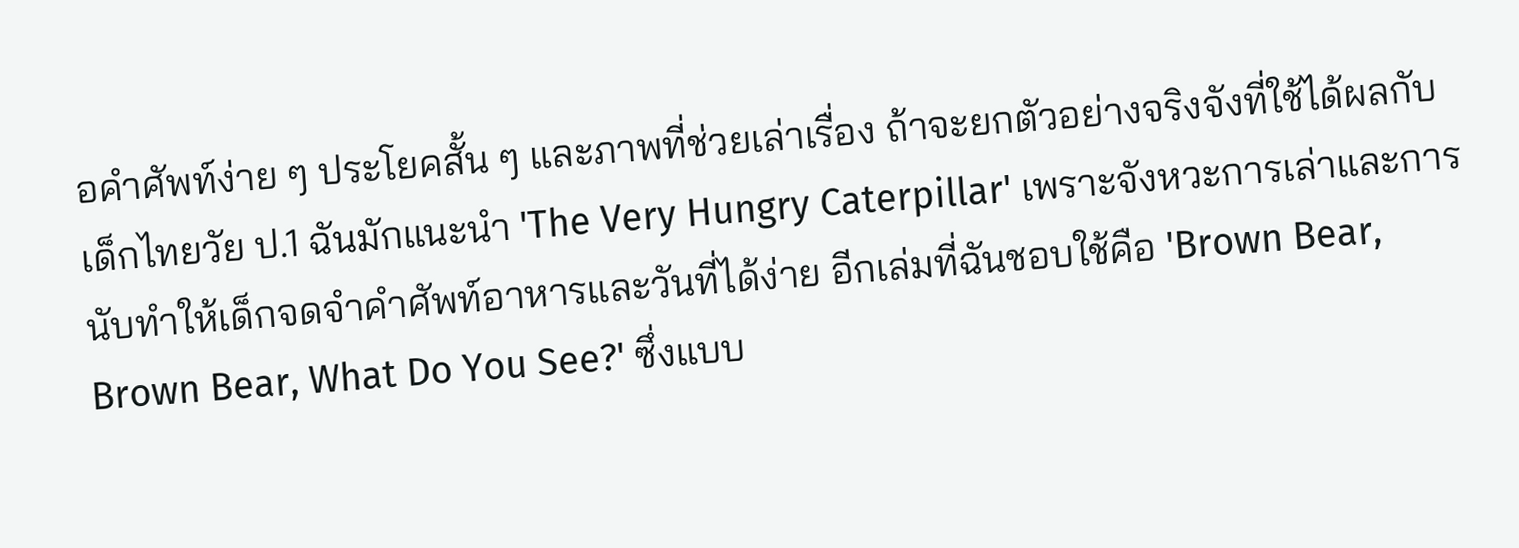อคำศัพท์ง่าย ๆ ประโยคสั้น ๆ และภาพที่ช่วยเล่าเรื่อง ถ้าจะยกตัวอย่างจริงจังที่ใช้ได้ผลกับเด็กไทยวัย ป.1 ฉันมักแนะนำ 'The Very Hungry Caterpillar' เพราะจังหวะการเล่าและการนับทำให้เด็กจดจำคำศัพท์อาหารและวันที่ได้ง่าย อีกเล่มที่ฉันชอบใช้คือ 'Brown Bear, Brown Bear, What Do You See?' ซึ่งแบบ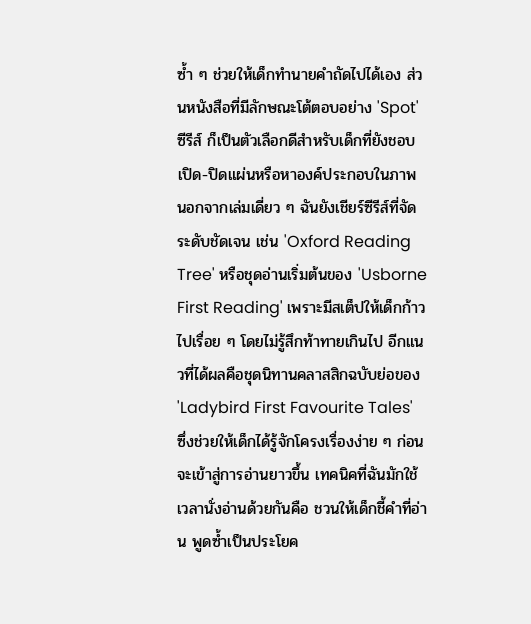ซ้ำ ๆ ช่วยให้เด็กทำนายคำถัดไปได้เอง ส่วนหนังสือที่มีลักษณะโต้ตอบอย่าง 'Spot' ซีรีส์ ก็เป็นตัวเลือกดีสำหรับเด็กที่ยังชอบเปิด-ปิดแผ่นหรือหาองค์ประกอบในภาพ นอกจากเล่มเดี่ยว ๆ ฉันยังเชียร์ซีรีส์ที่จัดระดับชัดเจน เช่น 'Oxford Reading Tree' หรือชุดอ่านเริ่มต้นของ 'Usborne First Reading' เพราะมีสเต็ปให้เด็กก้าวไปเรื่อย ๆ โดยไม่รู้สึกท้าทายเกินไป อีกแนวที่ได้ผลคือชุดนิทานคลาสสิกฉบับย่อของ 'Ladybird First Favourite Tales' ซึ่งช่วยให้เด็กได้รู้จักโครงเรื่องง่าย ๆ ก่อนจะเข้าสู่การอ่านยาวขึ้น เทคนิคที่ฉันมักใช้เวลานั่งอ่านด้วยกันคือ ชวนให้เด็กชี้คำที่อ่าน พูดซ้ำเป็นประโยค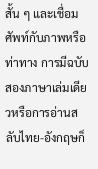สั้น ๆ และเชื่อมศัพท์กับภาพหรือท่าทาง การมีฉบับสองภาษาเล่มเดียวหรือการอ่านสลับไทย-อังกฤษก็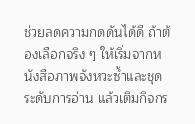ช่วยลดความกดดันได้ดี ถ้าต้องเลือกจริง ๆ ให้เริ่มจากหนังสือภาพจังหวะซ้ำและชุดระดับการอ่าน แล้วเติมกิจกร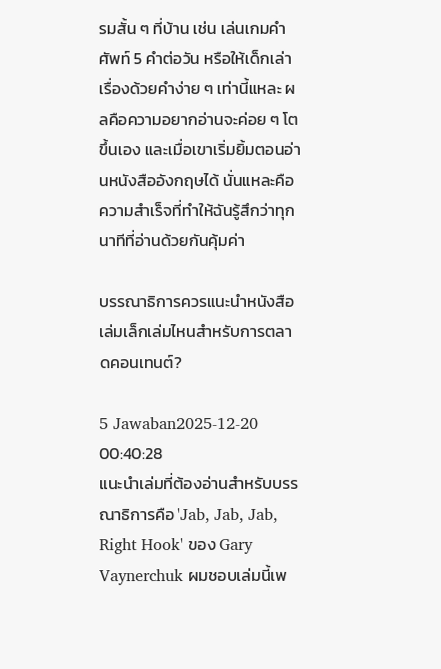รมสั้น ๆ ที่บ้าน เช่น เล่นเกมคำศัพท์ 5 คำต่อวัน หรือให้เด็กเล่าเรื่องด้วยคำง่าย ๆ เท่านี้แหละ ผลคือความอยากอ่านจะค่อย ๆ โตขึ้นเอง และเมื่อเขาเริ่มยิ้มตอนอ่านหนังสืออังกฤษได้ นั่นแหละคือความสำเร็จที่ทำให้ฉันรู้สึกว่าทุกนาทีที่อ่านด้วยกันคุ้มค่า

บรรณาธิการควรแนะนำหนังสือเล่มเล็กเล่มไหนสำหรับการตลาดคอนเทนต์?

5 Jawaban2025-12-20 00:40:28
แนะนำเล่มที่ต้องอ่านสำหรับบรรณาธิการคือ 'Jab, Jab, Jab, Right Hook' ของ Gary Vaynerchuk ผมชอบเล่มนี้เพ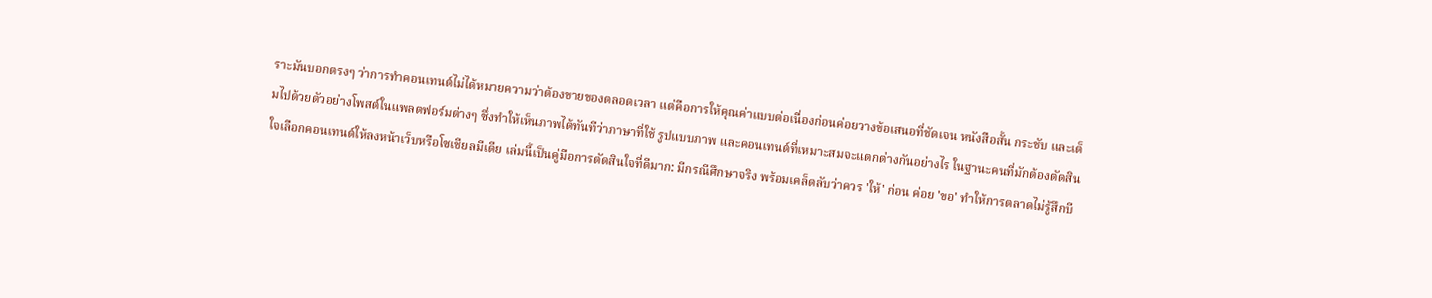ราะมันบอกตรงๆ ว่าการทำคอนเทนต์ไม่ได้หมายความว่าต้องขายของตลอดเวลา แต่คือการให้คุณค่าแบบต่อเนื่องก่อนค่อยวางข้อเสนอที่ชัดเจน หนังสือสั้น กระชับ และเต็มไปด้วยตัวอย่างโพสต์ในแพลตฟอร์มต่างๆ ซึ่งทำให้เห็นภาพได้ทันทีว่าภาษาที่ใช้ รูปแบบภาพ และคอนเทนต์ที่เหมาะสมจะแตกต่างกันอย่างไร ในฐานะคนที่มักต้องตัดสินใจเลือกคอนเทนต์ให้ลงหน้าเว็บหรือโซเชียลมีเดีย เล่มนี้เป็นคู่มือการตัดสินใจที่ดีมาก: มีกรณีศึกษาจริง พร้อมเคล็ดลับว่าควร 'ให้' ก่อน ค่อย 'ขอ' ทำให้การตลาดไม่รู้สึกบี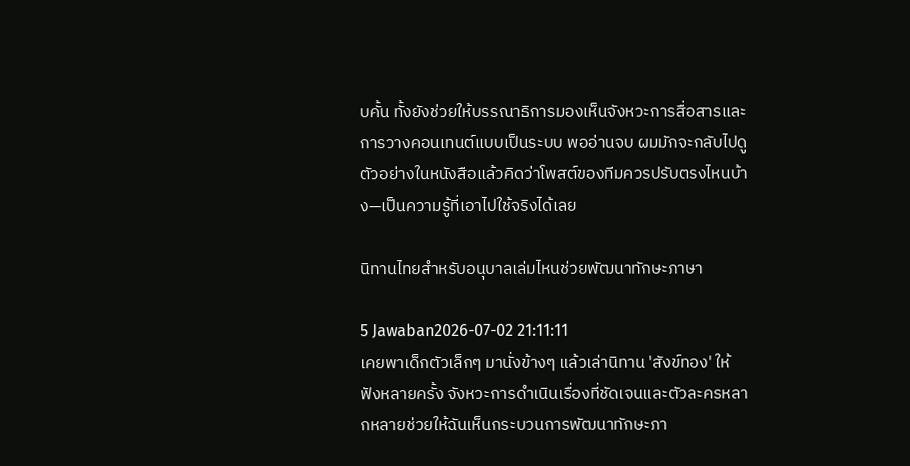บคั้น ทั้งยังช่วยให้บรรณาธิการมองเห็นจังหวะการสื่อสารและการวางคอนเทนต์แบบเป็นระบบ พออ่านจบ ผมมักจะกลับไปดูตัวอย่างในหนังสือแล้วคิดว่าโพสต์ของทีมควรปรับตรงไหนบ้าง—เป็นความรู้ที่เอาไปใช้จริงได้เลย

นิทานไทยสำหรับอนุบาลเล่มไหนช่วยพัฒนาทักษะภาษา

5 Jawaban2026-07-02 21:11:11
เคยพาเด็กตัวเล็กๆ มานั่งข้างๆ แล้วเล่านิทาน 'สังข์ทอง' ให้ฟังหลายครั้ง จังหวะการดำเนินเรื่องที่ชัดเจนและตัวละครหลากหลายช่วยให้ฉันเห็นกระบวนการพัฒนาทักษะภา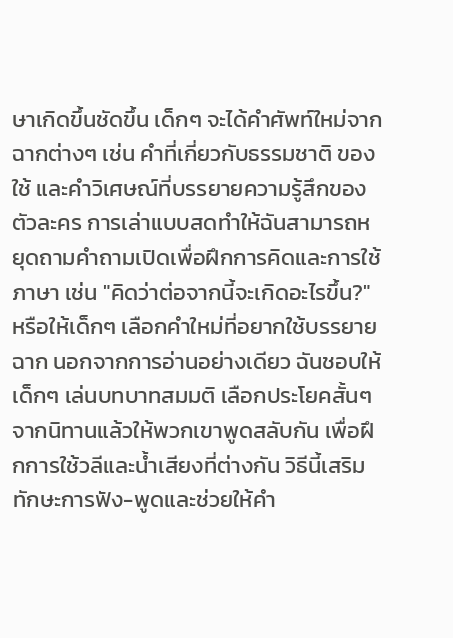ษาเกิดขึ้นชัดขึ้น เด็กๆ จะได้คำศัพท์ใหม่จากฉากต่างๆ เช่น คำที่เกี่ยวกับธรรมชาติ ของใช้ และคำวิเศษณ์ที่บรรยายความรู้สึกของตัวละคร การเล่าแบบสดทำให้ฉันสามารถหยุดถามคำถามเปิดเพื่อฝึกการคิดและการใช้ภาษา เช่น "คิดว่าต่อจากนี้จะเกิดอะไรขึ้น?" หรือให้เด็กๆ เลือกคำใหม่ที่อยากใช้บรรยายฉาก นอกจากการอ่านอย่างเดียว ฉันชอบให้เด็กๆ เล่นบทบาทสมมติ เลือกประโยคสั้นๆ จากนิทานแล้วให้พวกเขาพูดสลับกัน เพื่อฝึกการใช้วลีและน้ำเสียงที่ต่างกัน วิธีนี้เสริมทักษะการฟัง-พูดและช่วยให้คำ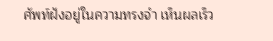ศัพท์ฝังอยู่ในความทรงจำ เห็นผลเร็ว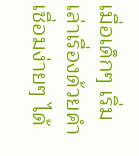เมื่อเด็กๆ เริ่มเล่าเรื่องด้วยคำเชื่อมง่ายๆ ได้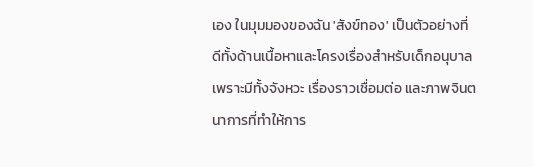เอง ในมุมมองของฉัน 'สังข์ทอง' เป็นตัวอย่างที่ดีทั้งด้านเนื้อหาและโครงเรื่องสำหรับเด็กอนุบาล เพราะมีทั้งจังหวะ เรื่องราวเชื่อมต่อ และภาพจินตนาการที่ทำให้การ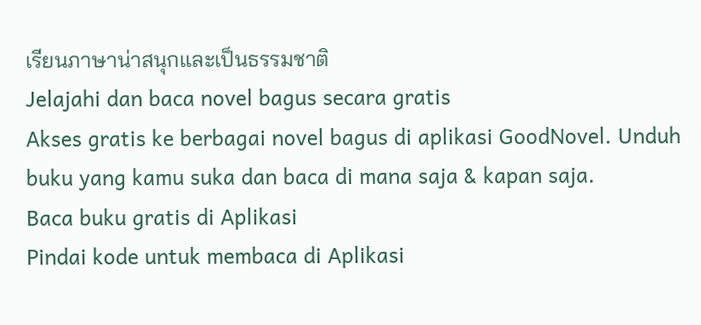เรียนภาษาน่าสนุกและเป็นธรรมชาติ
Jelajahi dan baca novel bagus secara gratis
Akses gratis ke berbagai novel bagus di aplikasi GoodNovel. Unduh buku yang kamu suka dan baca di mana saja & kapan saja.
Baca buku gratis di Aplikasi
Pindai kode untuk membaca di Aplikasi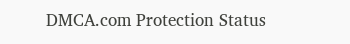DMCA.com Protection Status